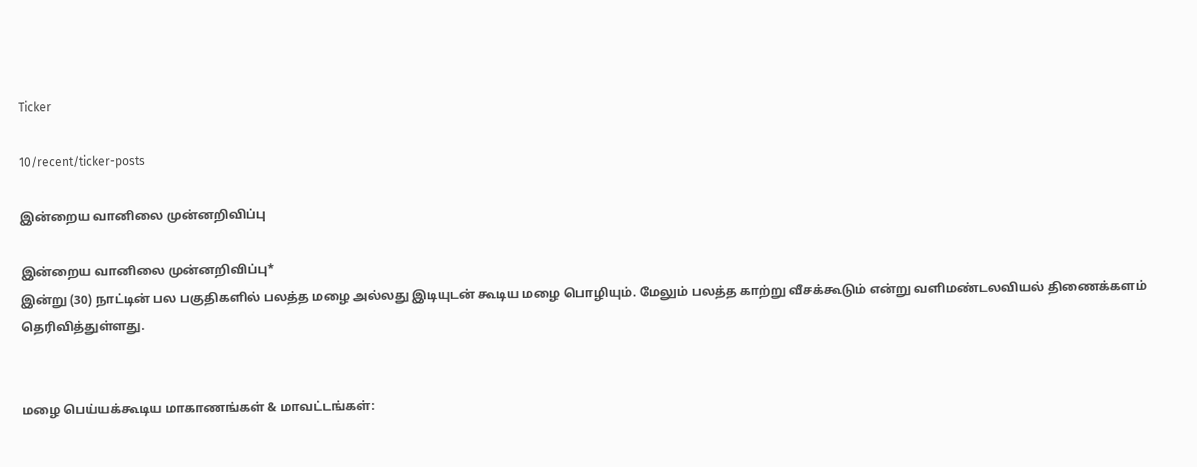Ticker

10/recent/ticker-posts

இன்றைய வானிலை முன்னறிவிப்பு

இன்றைய வானிலை முன்னறிவிப்பு*
இன்று (30) நாட்டின் பல பகுதிகளில் பலத்த மழை அல்லது இடியுடன் கூடிய மழை பொழியும். மேலும் பலத்த காற்று வீசக்கூடும் என்று வளிமண்டலவியல் திணைக்களம் தெரிவித்துள்ளது.


மழை பெய்யக்கூடிய மாகாணங்கள் & மாவட்டங்கள்: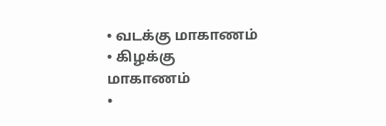• வடக்கு மாகாணம்
• கிழக்கு மாகாணம்
•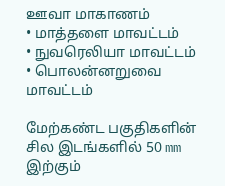ஊவா மாகாணம்
• மாத்தளை மாவட்டம்
• நுவரெலியா மாவட்டம்
• பொலன்னறுவை மாவட்டம்

மேற்கண்ட பகுதிகளின் சில இடங்களில் 50 mm இற்கும்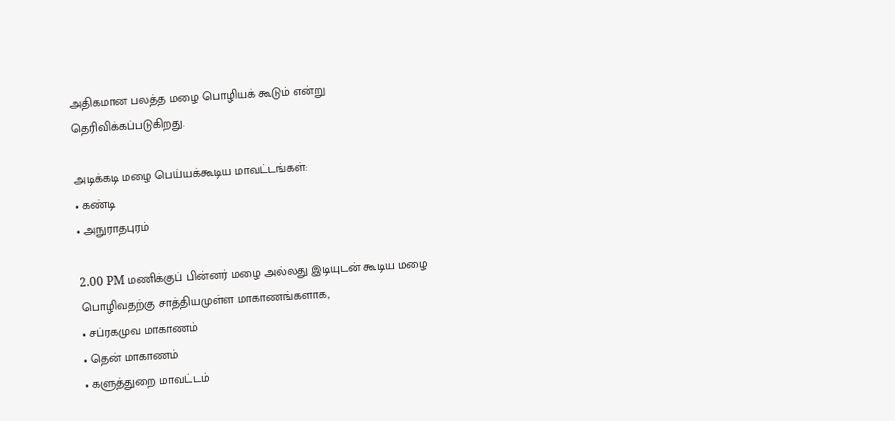அதிகமான பலத்த மழை பொழியக் கூடும் என்று தெரிவிக்கப்படுகிறது.

அடிக்கடி மழை பெய்யக்கூடிய மாவட்டங்கள்:
• கண்டி
• அநுராதபுரம்

2.00 PM மணிக்குப் பின்னர் மழை அல்லது இடியுடன் கூடிய மழை பொழிவதற்கு சாத்தியமுள்ள மாகாணங்களாக,
• சப்ரகமுவ மாகாணம்
• தென் மாகாணம்
• களுத்துறை மாவட்டம்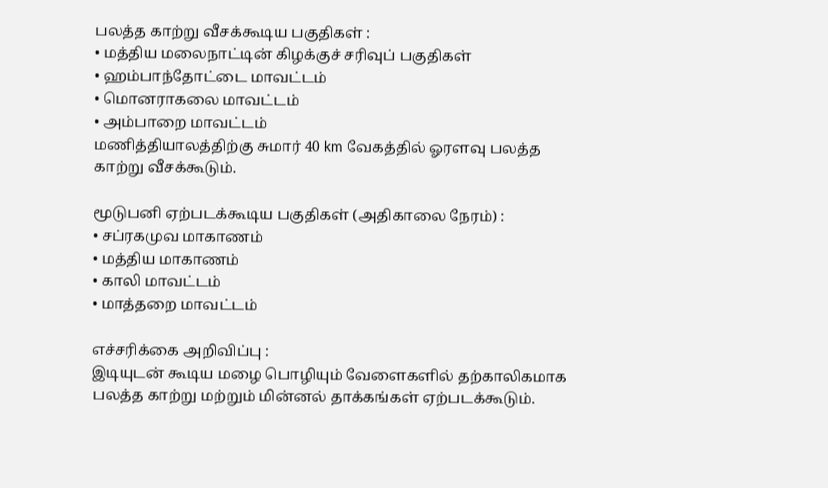பலத்த காற்று வீசக்கூடிய பகுதிகள் :
• மத்திய மலைநாட்டின் கிழக்குச் சரிவுப் பகுதிகள்
• ஹம்பாந்தோட்டை மாவட்டம்
• மொனராகலை மாவட்டம்
• அம்பாறை மாவட்டம்
மணித்தியாலத்திற்கு சுமார் 40 km வேகத்தில் ஓரளவு பலத்த காற்று வீசக்கூடும்.

மூடுபனி ஏற்படக்கூடிய பகுதிகள் (அதிகாலை நேரம்) :
• சப்ரகமுவ மாகாணம்
• மத்திய மாகாணம்
• காலி மாவட்டம்
• மாத்தறை மாவட்டம்

எச்சரிக்கை அறிவிப்பு :
இடியுடன் கூடிய மழை பொழியும் வேளைகளில் தற்காலிகமாக பலத்த காற்று மற்றும் மின்னல் தாக்கங்கள் ஏற்படக்கூடும்.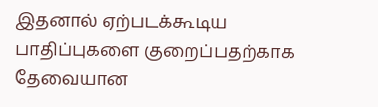இதனால் ஏற்படக்கூடிய பாதிப்புகளை குறைப்பதற்காக தேவையான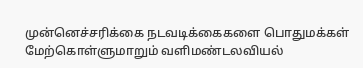முன்னெச்சரிக்கை நடவடிக்கைகளை பொதுமக்கள் மேற்கொள்ளுமாறும் வளிமண்டலவியல்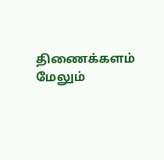திணைக்களம் மேலும்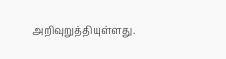அறிவுறுத்தியுள்ளது.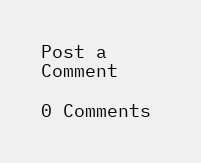Post a Comment

0 Comments